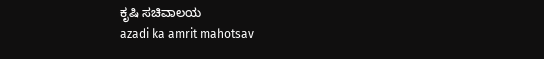ಕೃಷಿ ಸಚಿವಾಲಯ
azadi ka amrit mahotsav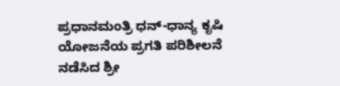ಪ್ರಧಾನಮಂತ್ರಿ ಧನ್-ಧಾನ್ಯ ಕೃಷಿ ಯೋಜನೆಯ ಪ್ರಗತಿ ಪರಿಶೀಲನೆ ನಡೆಸಿದ ಶ್ರೀ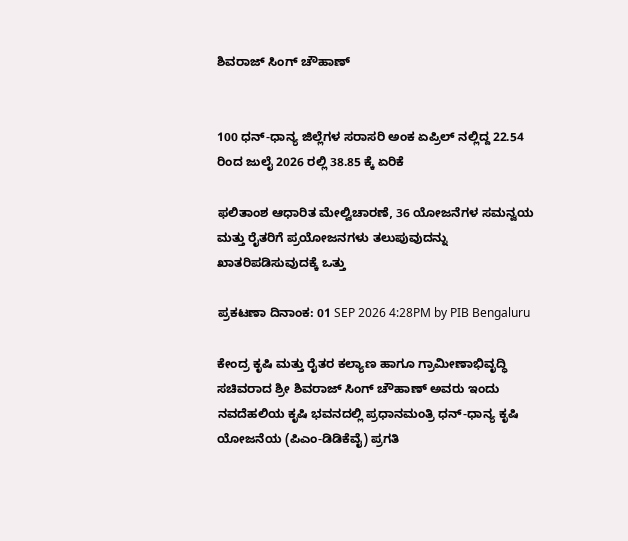ಶಿವರಾಜ್ ಸಿಂಗ್ ಚೌಹಾಣ್


100 ಧನ್-ಧಾನ್ಯ ಜಿಲ್ಲೆಗಳ ಸರಾಸರಿ ಅಂಕ ಏಪ್ರಿಲ್‌ ನಲ್ಲಿದ್ದ 22.54 ರಿಂದ ಜುಲೈ 2026 ರಲ್ಲಿ 38.85 ಕ್ಕೆ ಏರಿಕೆ

ಫಲಿತಾಂಶ ಆಧಾರಿತ ಮೇಲ್ವಿಚಾರಣೆ, 36 ಯೋಜನೆಗಳ ಸಮನ್ವಯ ಮತ್ತು ರೈತರಿಗೆ ಪ್ರಯೋಜನಗಳು ತಲುಪುವುದನ್ನು ಖಾತರಿಪಡಿಸುವುದಕ್ಕೆ ಒತ್ತು

ಪ್ರಕಟಣಾ ದಿನಾಂಕ: 01 SEP 2026 4:28PM by PIB Bengaluru

ಕೇಂದ್ರ ಕೃಷಿ ಮತ್ತು ರೈತರ ಕಲ್ಯಾಣ ಹಾಗೂ ಗ್ರಾಮೀಣಾಭಿವೃದ್ಧಿ ಸಚಿವರಾದ ಶ್ರೀ ಶಿವರಾಜ್ ಸಿಂಗ್ ಚೌಹಾಣ್ ಅವರು ಇಂದು ನವದೆಹಲಿಯ ಕೃಷಿ ಭವನದಲ್ಲಿ ಪ್ರಧಾನಮಂತ್ರಿ ಧನ್-ಧಾನ್ಯ ಕೃಷಿ ಯೋಜನೆಯ (ಪಿಎಂ-ಡಿಡಿಕೆವೈ) ಪ್ರಗತಿ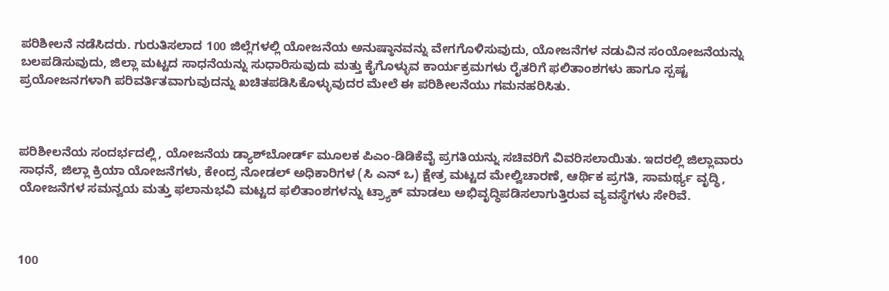ಪರಿಶೀಲನೆ ನಡೆಸಿದರು. ಗುರುತಿಸಲಾದ 100 ಜಿಲ್ಲೆಗಳಲ್ಲಿ ಯೋಜನೆಯ ಅನುಷ್ಠಾನವನ್ನು ವೇಗಗೊಳಿಸುವುದು, ಯೋಜನೆಗಳ ನಡುವಿನ ಸಂಯೋಜನೆಯನ್ನು ಬಲಪಡಿಸುವುದು, ಜಿಲ್ಲಾ ಮಟ್ಟದ ಸಾಧನೆಯನ್ನು ಸುಧಾರಿಸುವುದು ಮತ್ತು ಕೈಗೊಳ್ಳುವ ಕಾರ್ಯಕ್ರಮಗಳು ರೈತರಿಗೆ ಫಲಿತಾಂಶಗಳು ಹಾಗೂ ಸ್ಪಷ್ಟ ಪ್ರಯೋಜನಗಳಾಗಿ ಪರಿವರ್ತಿತವಾಗುವುದನ್ನು ಖಚಿತಪಡಿಸಿಕೊಳ್ಳುವುದರ ಮೇಲೆ ಈ ಪರಿಶೀಲನೆಯು ಗಮನಹರಿಸಿತು.



ಪರಿಶೀಲನೆಯ ಸಂದರ್ಭದಲ್ಲಿ, ಯೋಜನೆಯ ಡ್ಯಾಶ್‌ಬೋರ್ಡ್ ಮೂಲಕ ಪಿಎಂ-ಡಿಡಿಕೆವೈ ಪ್ರಗತಿಯನ್ನು ಸಚಿವರಿಗೆ ವಿವರಿಸಲಾಯಿತು. ಇದರಲ್ಲಿ ಜಿಲ್ಲಾವಾರು ಸಾಧನೆ, ಜಿಲ್ಲಾ ಕ್ರಿಯಾ ಯೋಜನೆಗಳು, ಕೇಂದ್ರ ನೋಡಲ್ ಅಧಿಕಾರಿಗಳ (ಸಿ ಎನ್‌ ಒ) ಕ್ಷೇತ್ರ ಮಟ್ಟದ ಮೇಲ್ವಿಚಾರಣೆ, ಆರ್ಥಿಕ ಪ್ರಗತಿ, ಸಾಮರ್ಥ್ಯ ವೃದ್ಧಿ, ಯೋಜನೆಗಳ ಸಮನ್ವಯ ಮತ್ತು ಫಲಾನುಭವಿ ಮಟ್ಟದ ಫಲಿತಾಂಶಗಳನ್ನು ಟ್ರ್ಯಾಕ್ ಮಾಡಲು ಅಭಿವೃದ್ಧಿಪಡಿಸಲಾಗುತ್ತಿರುವ ವ್ಯವಸ್ಥೆಗಳು ಸೇರಿವೆ.



100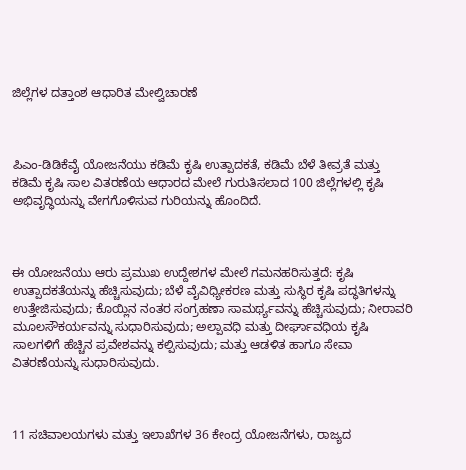ಜಿಲ್ಲೆಗಳ ದತ್ತಾಂಶ ಆಧಾರಿತ ಮೇಲ್ವಿಚಾರಣೆ



ಪಿಎಂ-ಡಿಡಿಕೆವೈ ಯೋಜನೆಯು ಕಡಿಮೆ ಕೃಷಿ ಉತ್ಪಾದಕತೆ, ಕಡಿಮೆ ಬೆಳೆ ತೀವ್ರತೆ ಮತ್ತು ಕಡಿಮೆ ಕೃಷಿ ಸಾಲ ವಿತರಣೆಯ ಆಧಾರದ ಮೇಲೆ ಗುರುತಿಸಲಾದ 100 ಜಿಲ್ಲೆಗಳಲ್ಲಿ ಕೃಷಿ ಅಭಿವೃದ್ಧಿಯನ್ನು ವೇಗಗೊಳಿಸುವ ಗುರಿಯನ್ನು ಹೊಂದಿದೆ.



ಈ ಯೋಜನೆಯು ಆರು ಪ್ರಮುಖ ಉದ್ದೇಶಗಳ ಮೇಲೆ ಗಮನಹರಿಸುತ್ತದೆ: ಕೃಷಿ ಉತ್ಪಾದಕತೆಯನ್ನು ಹೆಚ್ಚಿಸುವುದು; ಬೆಳೆ ವೈವಿಧ್ಯೀಕರಣ ಮತ್ತು ಸುಸ್ಥಿರ ಕೃಷಿ ಪದ್ಧತಿಗಳನ್ನು ಉತ್ತೇಜಿಸುವುದು; ಕೊಯ್ಲಿನ ನಂತರ ಸಂಗ್ರಹಣಾ ಸಾಮರ್ಥ್ಯವನ್ನು ಹೆಚ್ಚಿಸುವುದು; ನೀರಾವರಿ ಮೂಲಸೌಕರ್ಯವನ್ನು ಸುಧಾರಿಸುವುದು; ಅಲ್ಪಾವಧಿ ಮತ್ತು ದೀರ್ಘಾವಧಿಯ ಕೃಷಿ ಸಾಲಗಳಿಗೆ ಹೆಚ್ಚಿನ ಪ್ರವೇಶವನ್ನು ಕಲ್ಪಿಸುವುದು; ಮತ್ತು ಆಡಳಿತ ಹಾಗೂ ಸೇವಾ ವಿತರಣೆಯನ್ನು ಸುಧಾರಿಸುವುದು.



11 ಸಚಿವಾಲಯಗಳು ಮತ್ತು ಇಲಾಖೆಗಳ 36 ಕೇಂದ್ರ ಯೋಜನೆಗಳು, ರಾಜ್ಯದ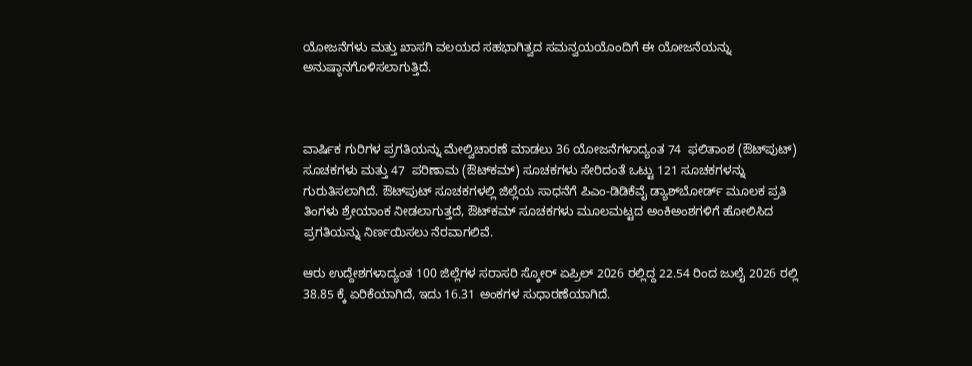ಯೋಜನೆಗಳು ಮತ್ತು ಖಾಸಗಿ ವಲಯದ ಸಹಭಾಗಿತ್ವದ ಸಮನ್ವಯಯೊಂದಿಗೆ ಈ ಯೋಜನೆಯನ್ನು ಅನುಷ್ಠಾನಗೊಳಿಸಲಾಗುತ್ತಿದೆ.



ವಾರ್ಷಿಕ ಗುರಿಗಳ ಪ್ರಗತಿಯನ್ನು ಮೇಲ್ವಿಚಾರಣೆ ಮಾಡಲು 36 ಯೋಜನೆಗಳಾದ್ಯಂತ 74  ಫಲಿತಾಂಶ (ಔಟ್‌ಪುಟ್) ಸೂಚಕಗಳು ಮತ್ತು 47  ಪರಿಣಾಮ (ಔಟ್‌ಕಮ್) ಸೂಚಕಗಳು ಸೇರಿದಂತೆ ಒಟ್ಟು 121 ಸೂಚಕಗಳನ್ನು ಗುರುತಿಸಲಾಗಿದೆ. ಔಟ್‌ಪುಟ್ ಸೂಚಕಗಳಲ್ಲಿ ಜಿಲ್ಲೆಯ ಸಾಧನೆಗೆ ಪಿಎಂ-ಡಿಡಿಕೆವೈ ಡ್ಯಾಶ್‌ಬೋರ್ಡ್ ಮೂಲಕ ಪ್ರತಿ ತಿಂಗಳು ಶ್ರೇಯಾಂಕ ನೀಡಲಾಗುತ್ತದೆ, ಔಟ್‌ಕಮ್ ಸೂಚಕಗಳು ಮೂಲಮಟ್ಟದ ಅಂಕಿಅಂಶಗಳಿಗೆ ಹೋಲಿಸಿದ ಪ್ರಗತಿಯನ್ನು ನಿರ್ಣಯಿಸಲು ನೆರವಾಗಲಿವೆ.

ಆರು ಉದ್ದೇಶಗಳಾದ್ಯಂತ 100 ಜಿಲ್ಲೆಗಳ ಸರಾಸರಿ ಸ್ಕೋರ್ ಏಪ್ರಿಲ್ 2026 ರಲ್ಲಿದ್ದ 22.54 ರಿಂದ ಜುಲೈ 2026 ರಲ್ಲಿ 38.85 ಕ್ಕೆ ಏರಿಕೆಯಾಗಿದೆ, ಇದು 16.31 ಅಂಕಗಳ ಸುಧಾರಣೆಯಾಗಿದೆ.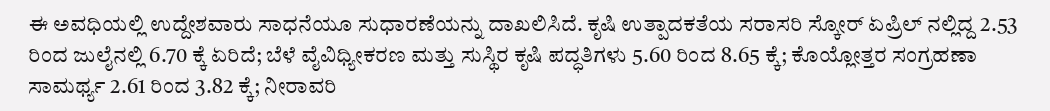ಈ ಅವಧಿಯಲ್ಲಿ ಉದ್ದೇಶವಾರು ಸಾಧನೆಯೂ ಸುಧಾರಣೆಯನ್ನು ದಾಖಲಿಸಿದೆ. ಕೃಷಿ ಉತ್ಪಾದಕತೆಯ ಸರಾಸರಿ ಸ್ಕೋರ್ ಏಪ್ರಿಲ್‌ ನಲ್ಲಿದ್ದ 2.53 ರಿಂದ ಜುಲೈನಲ್ಲಿ 6.70 ಕ್ಕೆ ಏರಿದೆ; ಬೆಳೆ ವೈವಿಧ್ಯೀಕರಣ ಮತ್ತು ಸುಸ್ಥಿರ ಕೃಷಿ ಪದ್ಧತಿಗಳು 5.60 ರಿಂದ 8.65 ಕ್ಕೆ; ಕೊಯ್ಲೋತ್ತರ ಸಂಗ್ರಹಣಾ ಸಾಮರ್ಥ್ಯ 2.61 ರಿಂದ 3.82 ಕ್ಕೆ; ನೀರಾವರಿ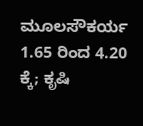ಮೂಲಸೌಕರ್ಯ 1.65 ರಿಂದ 4.20 ಕ್ಕೆ; ಕೃಷಿ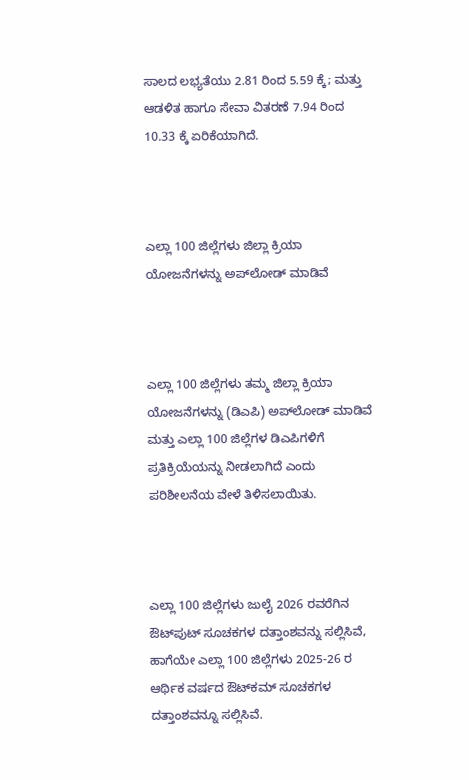ಸಾಲದ ಲಭ್ಯತೆಯು 2.81 ರಿಂದ 5.59 ಕ್ಕೆ; ಮತ್ತು ಆಡಳಿತ ಹಾಗೂ ಸೇವಾ ವಿತರಣೆ 7.94 ರಿಂದ 10.33 ಕ್ಕೆ ಏರಿಕೆಯಾಗಿದೆ.



ಎಲ್ಲಾ 100 ಜಿಲ್ಲೆಗಳು ಜಿಲ್ಲಾ ಕ್ರಿಯಾ ಯೋಜನೆಗಳನ್ನು ಅಪ್‌ಲೋಡ್ ಮಾಡಿವೆ



ಎಲ್ಲಾ 100 ಜಿಲ್ಲೆಗಳು ತಮ್ಮ ಜಿಲ್ಲಾ ಕ್ರಿಯಾ ಯೋಜನೆಗಳನ್ನು (ಡಿಎಪಿ) ಅಪ್‌ಲೋಡ್ ಮಾಡಿವೆ ಮತ್ತು ಎಲ್ಲಾ 100 ಜಿಲ್ಲೆಗಳ ಡಿಎಪಿಗಳಿಗೆ ಪ್ರತಿಕ್ರಿಯೆಯನ್ನು ನೀಡಲಾಗಿದೆ ಎಂದು ಪರಿಶೀಲನೆಯ ವೇಳೆ ತಿಳಿಸಲಾಯಿತು.



ಎಲ್ಲಾ 100 ಜಿಲ್ಲೆಗಳು ಜುಲೈ 2026 ರವರೆಗಿನ ಔಟ್‌ಪುಟ್ ಸೂಚಕಗಳ ದತ್ತಾಂಶವನ್ನು ಸಲ್ಲಿಸಿವೆ, ಹಾಗೆಯೇ ಎಲ್ಲಾ 100 ಜಿಲ್ಲೆಗಳು 2025-26 ರ ಆರ್ಥಿಕ ವರ್ಷದ ಔಟ್‌ಕಮ್ ಸೂಚಕಗಳ ದತ್ತಾಂಶವನ್ನೂ ಸಲ್ಲಿಸಿವೆ.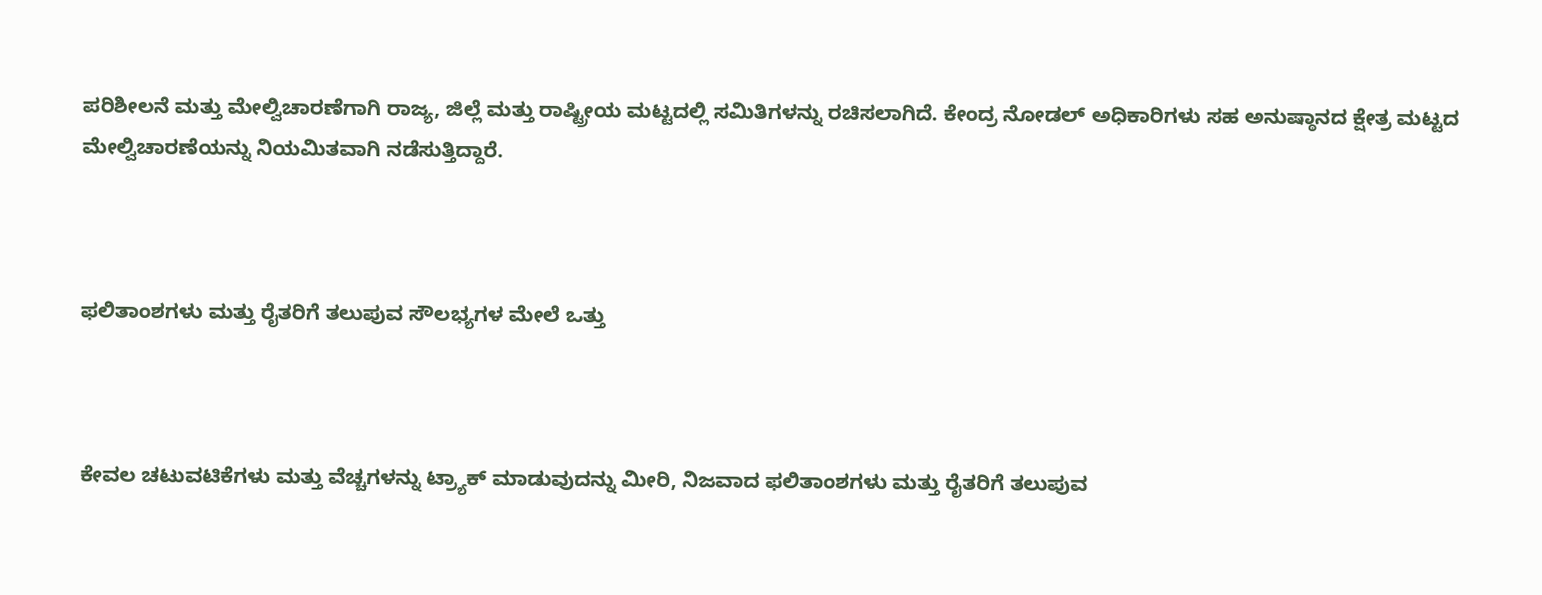ಪರಿಶೀಲನೆ ಮತ್ತು ಮೇಲ್ವಿಚಾರಣೆಗಾಗಿ ರಾಜ್ಯ, ಜಿಲ್ಲೆ ಮತ್ತು ರಾಷ್ಟ್ರೀಯ ಮಟ್ಟದಲ್ಲಿ ಸಮಿತಿಗಳನ್ನು ರಚಿಸಲಾಗಿದೆ. ಕೇಂದ್ರ ನೋಡಲ್ ಅಧಿಕಾರಿಗಳು ಸಹ ಅನುಷ್ಠಾನದ ಕ್ಷೇತ್ರ ಮಟ್ಟದ ಮೇಲ್ವಿಚಾರಣೆಯನ್ನು ನಿಯಮಿತವಾಗಿ ನಡೆಸುತ್ತಿದ್ದಾರೆ.



ಫಲಿತಾಂಶಗಳು ಮತ್ತು ರೈತರಿಗೆ ತಲುಪುವ ಸೌಲಭ್ಯಗಳ ಮೇಲೆ ಒತ್ತು



ಕೇವಲ ಚಟುವಟಿಕೆಗಳು ಮತ್ತು ವೆಚ್ಚಗಳನ್ನು ಟ್ರ್ಯಾಕ್ ಮಾಡುವುದನ್ನು ಮೀರಿ, ನಿಜವಾದ ಫಲಿತಾಂಶಗಳು ಮತ್ತು ರೈತರಿಗೆ ತಲುಪುವ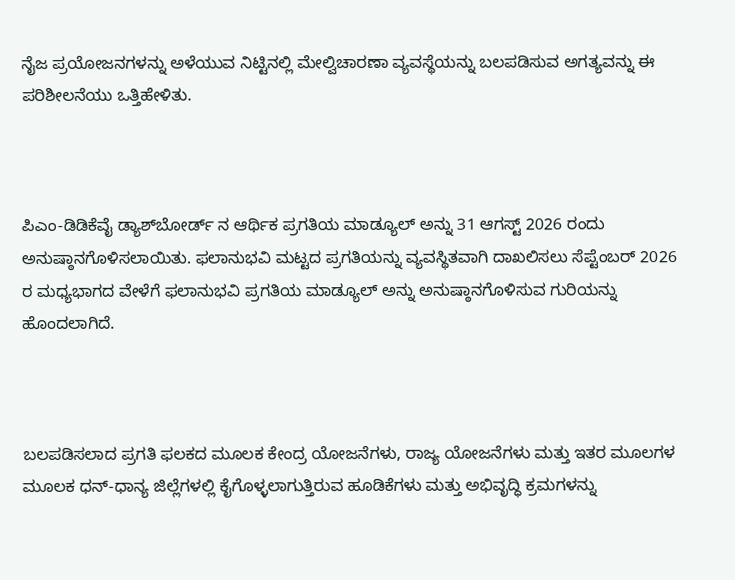ನೈಜ ಪ್ರಯೋಜನಗಳನ್ನು ಅಳೆಯುವ ನಿಟ್ಟಿನಲ್ಲಿ ಮೇಲ್ವಿಚಾರಣಾ ವ್ಯವಸ್ಥೆಯನ್ನು ಬಲಪಡಿಸುವ ಅಗತ್ಯವನ್ನು ಈ ಪರಿಶೀಲನೆಯು ಒತ್ತಿಹೇಳಿತು.



ಪಿಎಂ-ಡಿಡಿಕೆವೈ ಡ್ಯಾಶ್‌ಬೋರ್ಡ್‌ ನ ಆರ್ಥಿಕ ಪ್ರಗತಿಯ ಮಾಡ್ಯೂಲ್ ಅನ್ನು 31 ಆಗಸ್ಟ್ 2026 ರಂದು ಅನುಷ್ಠಾನಗೊಳಿಸಲಾಯಿತು. ಫಲಾನುಭವಿ ಮಟ್ಟದ ಪ್ರಗತಿಯನ್ನು ವ್ಯವಸ್ಥಿತವಾಗಿ ದಾಖಲಿಸಲು ಸೆಪ್ಟೆಂಬರ್ 2026 ರ ಮಧ್ಯಭಾಗದ ವೇಳೆಗೆ ಫಲಾನುಭವಿ ಪ್ರಗತಿಯ ಮಾಡ್ಯೂಲ್ ಅನ್ನು ಅನುಷ್ಠಾನಗೊಳಿಸುವ ಗುರಿಯನ್ನು ಹೊಂದಲಾಗಿದೆ.



ಬಲಪಡಿಸಲಾದ ಪ್ರಗತಿ ಫಲಕದ ಮೂಲಕ ಕೇಂದ್ರ ಯೋಜನೆಗಳು, ರಾಜ್ಯ ಯೋಜನೆಗಳು ಮತ್ತು ಇತರ ಮೂಲಗಳ ಮೂಲಕ ಧನ್-ಧಾನ್ಯ ಜಿಲ್ಲೆಗಳಲ್ಲಿ ಕೈಗೊಳ್ಳಲಾಗುತ್ತಿರುವ ಹೂಡಿಕೆಗಳು ಮತ್ತು ಅಭಿವೃದ್ಧಿ ಕ್ರಮಗಳನ್ನು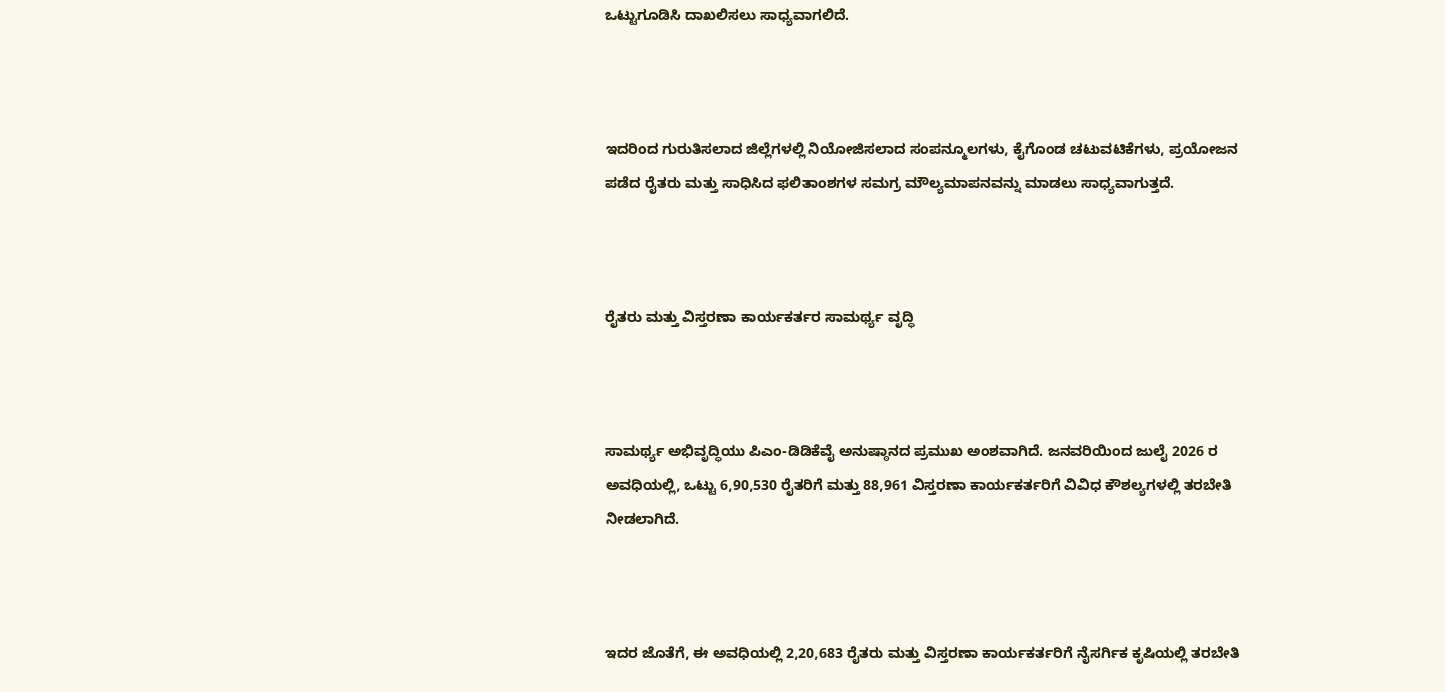ಒಟ್ಟುಗೂಡಿಸಿ ದಾಖಲಿಸಲು ಸಾಧ್ಯವಾಗಲಿದೆ.



ಇದರಿಂದ ಗುರುತಿಸಲಾದ ಜಿಲ್ಲೆಗಳಲ್ಲಿ ನಿಯೋಜಿಸಲಾದ ಸಂಪನ್ಮೂಲಗಳು, ಕೈಗೊಂಡ ಚಟುವಟಿಕೆಗಳು, ಪ್ರಯೋಜನ ಪಡೆದ ರೈತರು ಮತ್ತು ಸಾಧಿಸಿದ ಫಲಿತಾಂಶಗಳ ಸಮಗ್ರ ಮೌಲ್ಯಮಾಪನವನ್ನು ಮಾಡಲು ಸಾಧ್ಯವಾಗುತ್ತದೆ.



ರೈತರು ಮತ್ತು ವಿಸ್ತರಣಾ ಕಾರ್ಯಕರ್ತರ ಸಾಮರ್ಥ್ಯ ವೃದ್ಧಿ



ಸಾಮರ್ಥ್ಯ ಅಭಿವೃದ್ಧಿಯು ಪಿಎಂ-ಡಿಡಿಕೆವೈ ಅನುಷ್ಠಾನದ ಪ್ರಮುಖ ಅಂಶವಾಗಿದೆ. ಜನವರಿಯಿಂದ ಜುಲೈ 2026 ರ ಅವಧಿಯಲ್ಲಿ, ಒಟ್ಟು 6,90,530 ರೈತರಿಗೆ ಮತ್ತು 88,961 ವಿಸ್ತರಣಾ ಕಾರ್ಯಕರ್ತರಿಗೆ ವಿವಿಧ ಕೌಶಲ್ಯಗಳಲ್ಲಿ ತರಬೇತಿ ನೀಡಲಾಗಿದೆ.



ಇದರ ಜೊತೆಗೆ, ಈ ಅವಧಿಯಲ್ಲಿ 2,20,683 ರೈತರು ಮತ್ತು ವಿಸ್ತರಣಾ ಕಾರ್ಯಕರ್ತರಿಗೆ ನೈಸರ್ಗಿಕ ಕೃಷಿಯಲ್ಲಿ ತರಬೇತಿ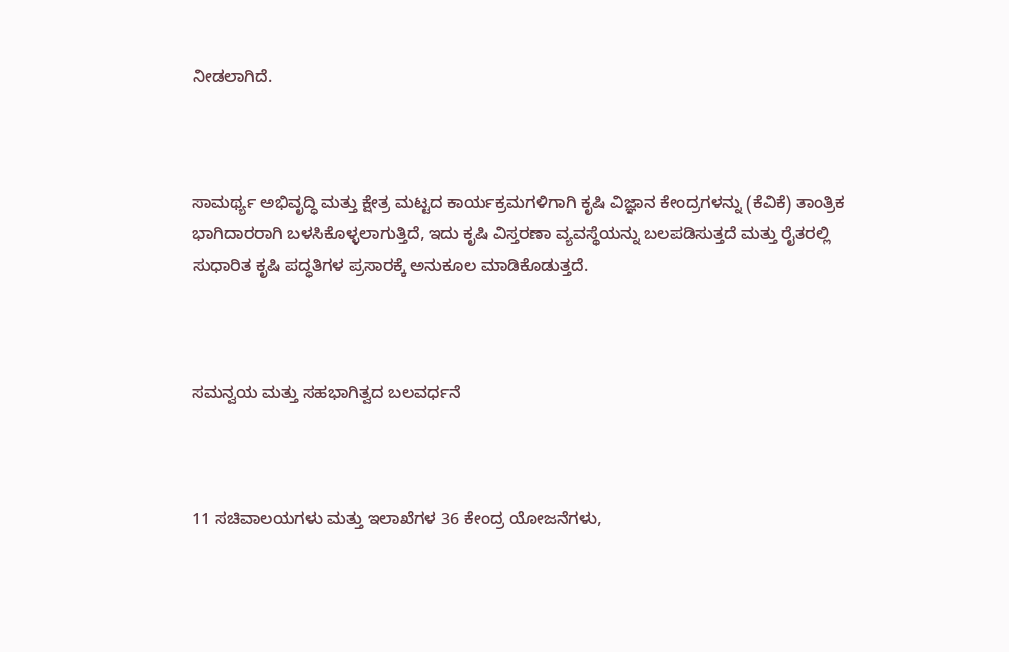ನೀಡಲಾಗಿದೆ.



ಸಾಮರ್ಥ್ಯ ಅಭಿವೃದ್ಧಿ ಮತ್ತು ಕ್ಷೇತ್ರ ಮಟ್ಟದ ಕಾರ್ಯಕ್ರಮಗಳಿಗಾಗಿ ಕೃಷಿ ವಿಜ್ಞಾನ ಕೇಂದ್ರಗಳನ್ನು (ಕೆವಿಕೆ) ತಾಂತ್ರಿಕ ಭಾಗಿದಾರರಾಗಿ ಬಳಸಿಕೊಳ್ಳಲಾಗುತ್ತಿದೆ, ಇದು ಕೃಷಿ ವಿಸ್ತರಣಾ ವ್ಯವಸ್ಥೆಯನ್ನು ಬಲಪಡಿಸುತ್ತದೆ ಮತ್ತು ರೈತರಲ್ಲಿ ಸುಧಾರಿತ ಕೃಷಿ ಪದ್ಧತಿಗಳ ಪ್ರಸಾರಕ್ಕೆ ಅನುಕೂಲ ಮಾಡಿಕೊಡುತ್ತದೆ.



ಸಮನ್ವಯ ಮತ್ತು ಸಹಭಾಗಿತ್ವದ ಬಲವರ್ಧನೆ



11 ಸಚಿವಾಲಯಗಳು ಮತ್ತು ಇಲಾಖೆಗಳ 36 ಕೇಂದ್ರ ಯೋಜನೆಗಳು,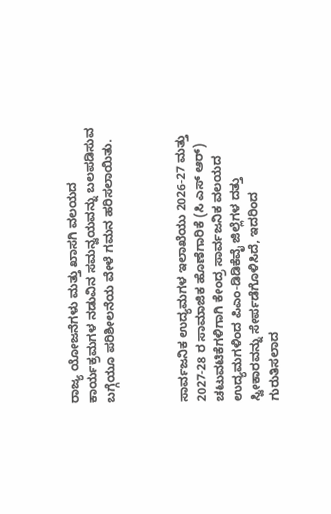ರಾಜ್ಯ ಯೋಜನೆಗಳು ಮತ್ತು ಖಾಸಗಿ ವಲಯದ ಕಾರ್ಯಕ್ರಮಗಳ ನಡುವಿನ ಸಮನ್ವಯವನ್ನು ಬಲಪಡಿಸುವ ಬಗ್ಗೆಯೂ ಪರಿಶೀಲನೆಯ ವೇಳೆ ಗಮನ ಹರಿಸಲಾಯಿತು.



ಸಾರ್ವಜನಿಕ ಉದ್ಯಮಗಳ ಇಲಾಖೆಯು 2026-27 ಮತ್ತು 2027-28 ರ ಸಾಮಾಜಿಕ ಹೊಣೆಗಾರಿಕೆ (ಸಿ ಎಸ್‌ ಆರ್) ಚಟುವಟಿಕೆಗಳಿಗಾಗಿ ಕೇಂದ್ರ ಸಾರ್ವಜನಿಕ ವಲಯದ ಉದ್ಯಮಗಳಿಂದ ಪಿಎಂ-ಡಿಡಿಕೆವೈ ಜಿಲ್ಲೆಗಳ ದತ್ತು ಸ್ವೀಕಾರವನ್ನು ಸೇರ್ಪಡೆಗೊಳಿಸಿದೆ, ಇದರಿಂದ ಗುರುತಿಸಲಾದ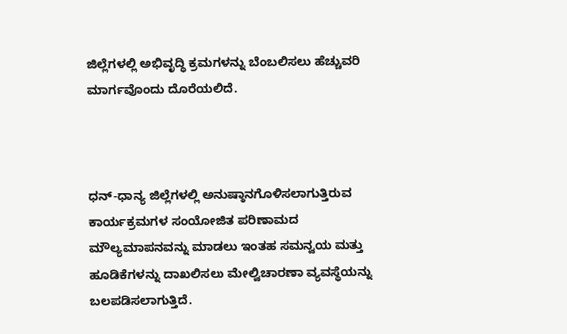ಜಿಲ್ಲೆಗಳಲ್ಲಿ ಅಭಿವೃದ್ಧಿ ಕ್ರಮಗಳನ್ನು ಬೆಂಬಲಿಸಲು ಹೆಚ್ಚುವರಿ ಮಾರ್ಗವೊಂದು ದೊರೆಯಲಿದೆ.



ಧನ್-ಧಾನ್ಯ ಜಿಲ್ಲೆಗಳಲ್ಲಿ ಅನುಷ್ಠಾನಗೊಳಿಸಲಾಗುತ್ತಿರುವ ಕಾರ್ಯಕ್ರಮಗಳ ಸಂಯೋಜಿತ ಪರಿಣಾಮದ ಮೌಲ್ಯಮಾಪನವನ್ನು ಮಾಡಲು ಇಂತಹ ಸಮನ್ವಯ ಮತ್ತು ಹೂಡಿಕೆಗಳನ್ನು ದಾಖಲಿಸಲು ಮೇಲ್ವಿಚಾರಣಾ ವ್ಯವಸ್ಥೆಯನ್ನು ಬಲಪಡಿಸಲಾಗುತ್ತಿದೆ.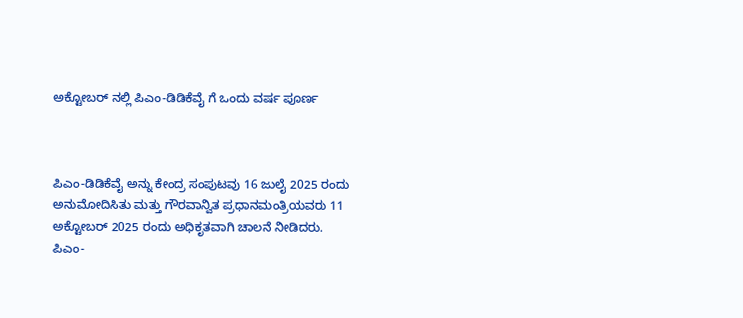ಅಕ್ಟೋಬರ್‌ ನಲ್ಲಿ ಪಿಎಂ-ಡಿಡಿಕೆವೈ ಗೆ ಒಂದು ವರ್ಷ ಪೂರ್ಣ



ಪಿಎಂ-ಡಿಡಿಕೆವೈ ಅನ್ನು ಕೇಂದ್ರ ಸಂಪುಟವು 16 ಜುಲೈ 2025 ರಂದು ಅನುಮೋದಿಸಿತು ಮತ್ತು ಗೌರವಾನ್ವಿತ ಪ್ರಧಾನಮಂತ್ರಿಯವರು 11 ಅಕ್ಟೋಬರ್ 2025 ರಂದು ಅಧಿಕೃತವಾಗಿ ಚಾಲನೆ ನೀಡಿದರು. ಪಿಎಂ-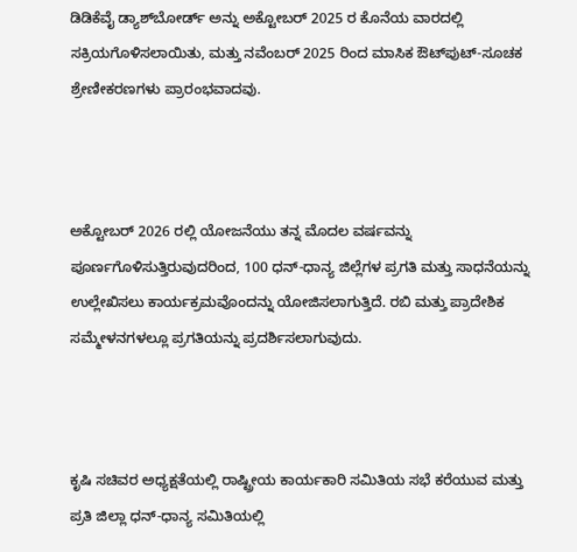ಡಿಡಿಕೆವೈ ಡ್ಯಾಶ್‌ಬೋರ್ಡ್ ಅನ್ನು ಅಕ್ಟೋಬರ್ 2025 ರ ಕೊನೆಯ ವಾರದಲ್ಲಿ ಸಕ್ರಿಯಗೊಳಿಸಲಾಯಿತು, ಮತ್ತು ನವೆಂಬರ್ 2025 ರಿಂದ ಮಾಸಿಕ ಔಟ್‌ಪುಟ್-ಸೂಚಕ ಶ್ರೇಣೀಕರಣಗಳು ಪ್ರಾರಂಭವಾದವು.



ಅಕ್ಟೋಬರ್ 2026 ರಲ್ಲಿ ಯೋಜನೆಯು ತನ್ನ ಮೊದಲ ವರ್ಷವನ್ನು ಪೂರ್ಣಗೊಳಿಸುತ್ತಿರುವುದರಿಂದ, 100 ಧನ್-ಧಾನ್ಯ ಜಿಲ್ಲೆಗಳ ಪ್ರಗತಿ ಮತ್ತು ಸಾಧನೆಯನ್ನು ಉಲ್ಲೇಖಿಸಲು ಕಾರ್ಯಕ್ರಮವೊಂದನ್ನು ಯೋಜಿಸಲಾಗುತ್ತಿದೆ. ರಬಿ ಮತ್ತು ಪ್ರಾದೇಶಿಕ ಸಮ್ಮೇಳನಗಳಲ್ಲೂ ಪ್ರಗತಿಯನ್ನು ಪ್ರದರ್ಶಿಸಲಾಗುವುದು.



ಕೃಷಿ ಸಚಿವರ ಅಧ್ಯಕ್ಷತೆಯಲ್ಲಿ ರಾಷ್ಟ್ರೀಯ ಕಾರ್ಯಕಾರಿ ಸಮಿತಿಯ ಸಭೆ ಕರೆಯುವ ಮತ್ತು ಪ್ರತಿ ಜಿಲ್ಲಾ ಧನ್-ಧಾನ್ಯ ಸಮಿತಿಯಲ್ಲಿ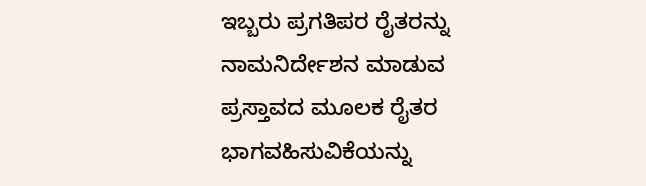ಇಬ್ಬರು ಪ್ರಗತಿಪರ ರೈತರನ್ನು ನಾಮನಿರ್ದೇಶನ ಮಾಡುವ ಪ್ರಸ್ತಾವದ ಮೂಲಕ ರೈತರ ಭಾಗವಹಿಸುವಿಕೆಯನ್ನು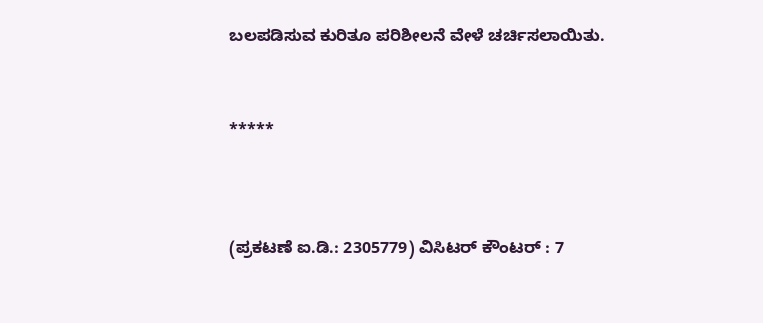ಬಲಪಡಿಸುವ ಕುರಿತೂ ಪರಿಶೀಲನೆ ವೇಳೆ ಚರ್ಚಿಸಲಾಯಿತು.



*****




(ಪ್ರಕಟಣೆ ಐ.ಡಿ.: 2305779) ವಿಸಿಟರ್ ಕೌಂಟರ್ : 7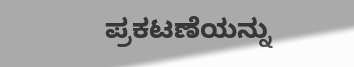ಪ್ರಕಟಣೆಯನ್ನು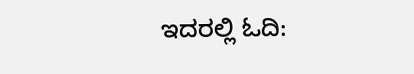ಇದರಲ್ಲಿ ಓದಿ: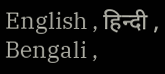English , हिन्दी , Bengali ,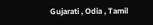Gujarati , Odia , Tamil